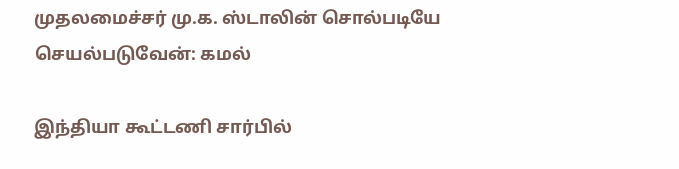முதலமைச்சர் மு.க. ஸ்டாலின் சொல்படியே செயல்படுவேன்: கமல்

இந்தியா கூட்டணி சார்பில்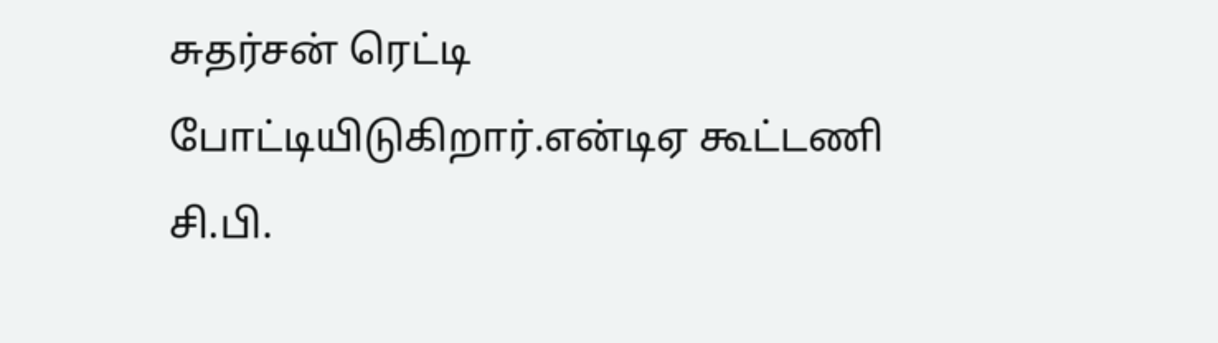சுதர்சன் ரெட்டி போட்டியிடுகிறார்.என்டிஏ கூட்டணி சி.பி.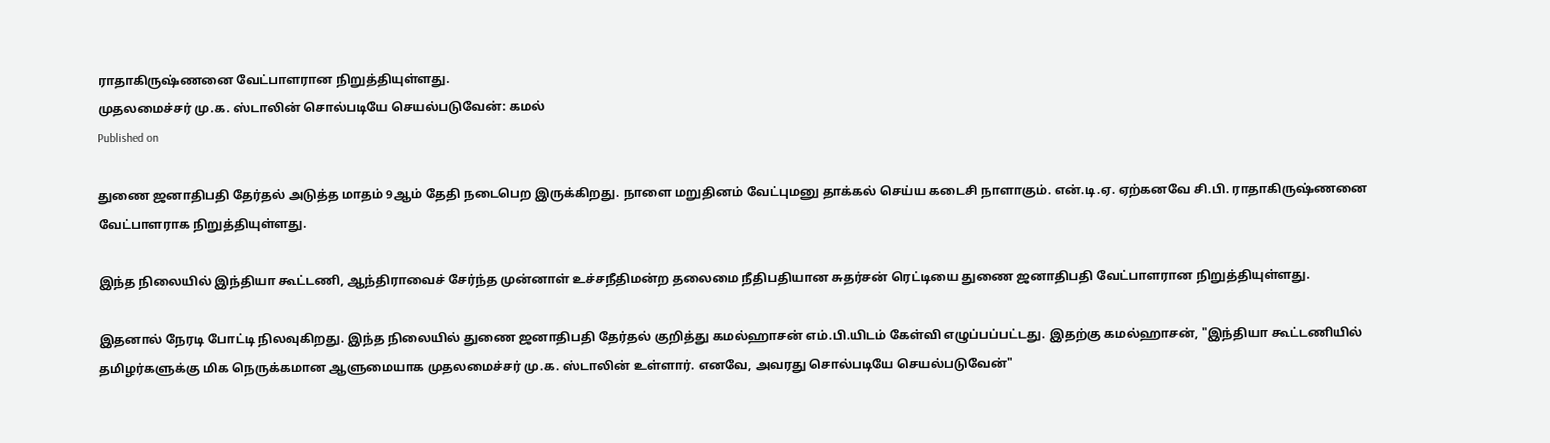ராதாகிருஷ்ணனை வேட்பாளரான நிறுத்தியுள்ளது.
முதலமைச்சர் மு.க. ஸ்டாலின் சொல்படியே செயல்படுவேன்: கமல்
Published on

துணை ஜனாதிபதி தேர்தல் அடுத்த மாதம் 9ஆம் தேதி நடைபெற இருக்கிறது. நாளை மறுதினம் வேட்புமனு தாக்கல் செய்ய கடைசி நாளாகும். என்.டி.ஏ. ஏற்கனவே சி.பி. ராதாகிருஷ்ணனை வேட்பாளராக நிறுத்தியுள்ளது.

இந்த நிலையில் இந்தியா கூட்டணி, ஆந்திராவைச் சேர்ந்த முன்னாள் உச்சநீதிமன்ற தலைமை நீதிபதியான சுதர்சன் ரெட்டியை துணை ஜனாதிபதி வேட்பாளரான நிறுத்தியுள்ளது.

இதனால் நேரடி போட்டி நிலவுகிறது. இந்த நிலையில் துணை ஜனாதிபதி தேர்தல் குறித்து கமல்ஹாசன் எம்.பி.யிடம் கேள்வி எழுப்பப்பட்டது. இதற்கு கமல்ஹாசன், "இந்தியா கூட்டணியில் தமிழர்களுக்கு மிக நெருக்கமான ஆளுமையாக முதலமைச்சர் மு.க. ஸ்டாலின் உள்ளார். எனவே, அவரது சொல்படியே செயல்படுவேன்"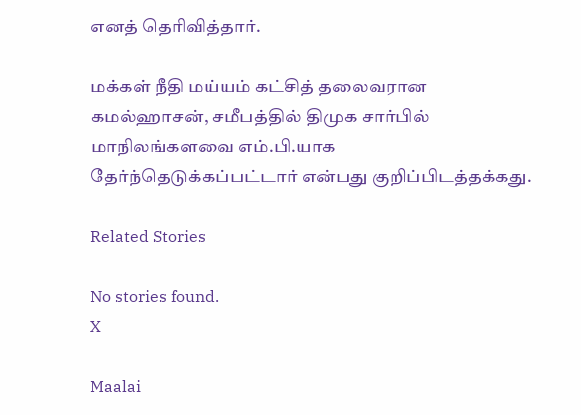எனத் தெரிவித்தார்.

மக்கள் நீதி மய்யம் கட்சித் தலைவரான கமல்ஹாசன், சமீபத்தில் திமுக சார்பில் மாநிலங்களவை எம்.பி.யாக தேர்ந்தெடுக்கப்பட்டார் என்பது குறிப்பிடத்தக்கது.

Related Stories

No stories found.
X

Maalai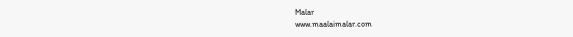Malar
www.maalaimalar.com